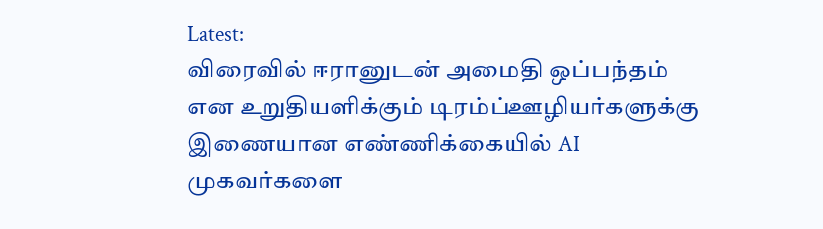Latest:
விரைவில் ஈரானுடன் அமைதி ஒப்பந்தம் என உறுதியளிக்கும் டிரம்ப்ஊழியர்களுக்கு இணையான எண்ணிக்கையில் AI முகவர்களை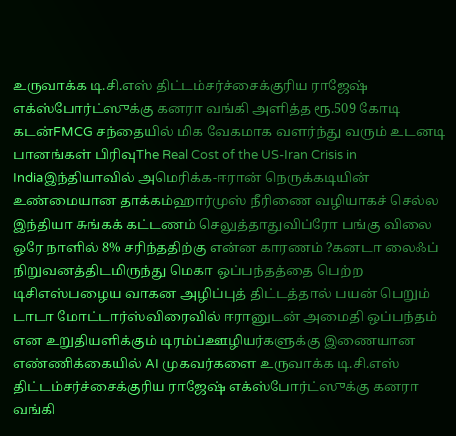உருவாக்க டி.சி.எஸ் திட்டம்சர்ச்சைக்குரிய ராஜேஷ் எக்ஸ்போர்ட்ஸுக்கு கனரா வங்கி அளித்த ரூ.509 கோடி கடன்FMCG சந்தையில் மிக வேகமாக வளர்ந்து வரும் உடனடி பானங்கள் பிரிவுThe Real Cost of the US-Iran Crisis in Indiaஇந்தியாவில் அமெரிக்க-ஈரான் நெருக்கடியின் உண்மையான தாக்கம்ஹார்முஸ் நீரிணை வழியாகச் செல்ல இந்தியா சுங்கக் கட்டணம் செலுத்தாதுவிப்ரோ பங்கு விலை ஒரே நாளில் 8% சரிந்ததிற்கு என்ன காரணம் ?கனடா லைஃப் நிறுவனத்திடமிருந்து மெகா ஒப்பந்தத்தை பெற்ற டிசிஎஸ்பழைய வாகன அழிப்புத் திட்டத்தால் பயன் பெறும் டாடா மோட்டார்ஸ்விரைவில் ஈரானுடன் அமைதி ஒப்பந்தம் என உறுதியளிக்கும் டிரம்ப்ஊழியர்களுக்கு இணையான எண்ணிக்கையில் AI முகவர்களை உருவாக்க டி.சி.எஸ் திட்டம்சர்ச்சைக்குரிய ராஜேஷ் எக்ஸ்போர்ட்ஸுக்கு கனரா வங்கி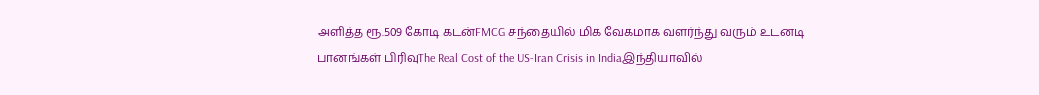அளித்த ரூ.509 கோடி கடன்FMCG சந்தையில் மிக வேகமாக வளர்ந்து வரும் உடனடி பானங்கள் பிரிவுThe Real Cost of the US-Iran Crisis in Indiaஇந்தியாவில்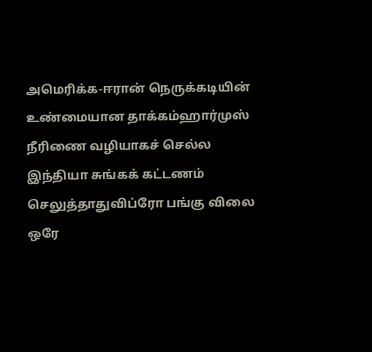அமெரிக்க-ஈரான் நெருக்கடியின் உண்மையான தாக்கம்ஹார்முஸ் நீரிணை வழியாகச் செல்ல இந்தியா சுங்கக் கட்டணம் செலுத்தாதுவிப்ரோ பங்கு விலை ஒரே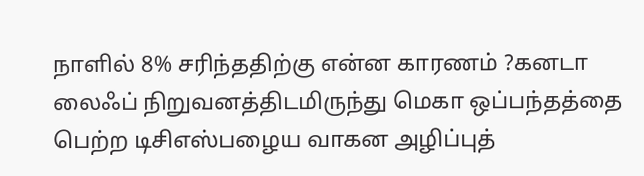நாளில் 8% சரிந்ததிற்கு என்ன காரணம் ?கனடா லைஃப் நிறுவனத்திடமிருந்து மெகா ஒப்பந்தத்தை பெற்ற டிசிஎஸ்பழைய வாகன அழிப்புத்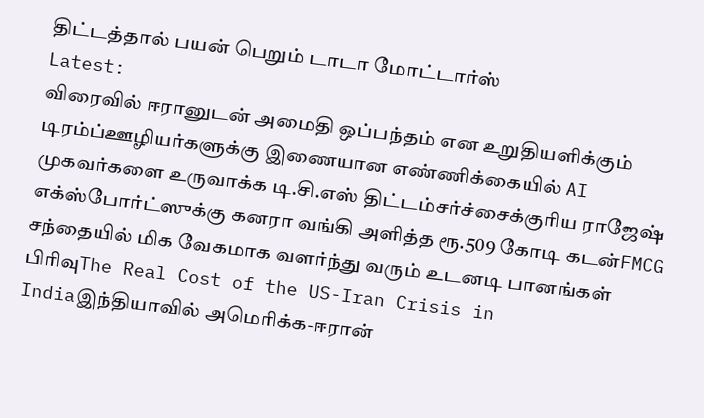திட்டத்தால் பயன் பெறும் டாடா மோட்டார்ஸ்
Latest:
விரைவில் ஈரானுடன் அமைதி ஒப்பந்தம் என உறுதியளிக்கும் டிரம்ப்ஊழியர்களுக்கு இணையான எண்ணிக்கையில் AI முகவர்களை உருவாக்க டி.சி.எஸ் திட்டம்சர்ச்சைக்குரிய ராஜேஷ் எக்ஸ்போர்ட்ஸுக்கு கனரா வங்கி அளித்த ரூ.509 கோடி கடன்FMCG சந்தையில் மிக வேகமாக வளர்ந்து வரும் உடனடி பானங்கள் பிரிவுThe Real Cost of the US-Iran Crisis in Indiaஇந்தியாவில் அமெரிக்க-ஈரான்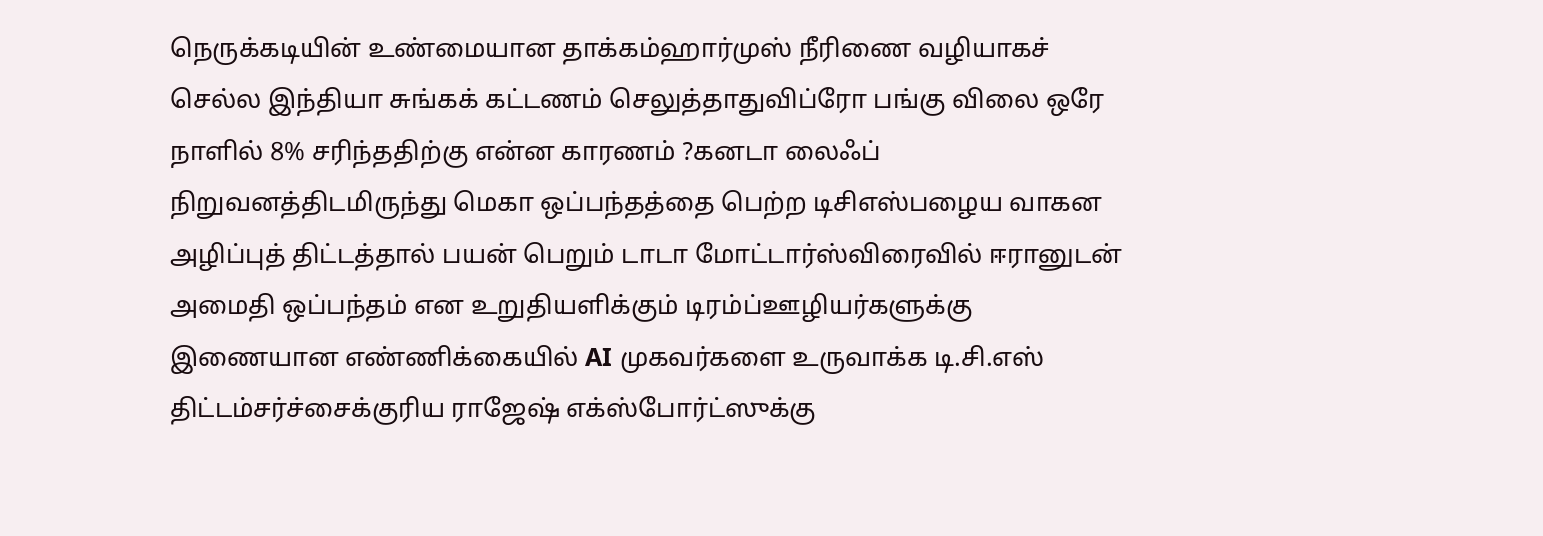நெருக்கடியின் உண்மையான தாக்கம்ஹார்முஸ் நீரிணை வழியாகச் செல்ல இந்தியா சுங்கக் கட்டணம் செலுத்தாதுவிப்ரோ பங்கு விலை ஒரே நாளில் 8% சரிந்ததிற்கு என்ன காரணம் ?கனடா லைஃப் நிறுவனத்திடமிருந்து மெகா ஒப்பந்தத்தை பெற்ற டிசிஎஸ்பழைய வாகன அழிப்புத் திட்டத்தால் பயன் பெறும் டாடா மோட்டார்ஸ்விரைவில் ஈரானுடன் அமைதி ஒப்பந்தம் என உறுதியளிக்கும் டிரம்ப்ஊழியர்களுக்கு இணையான எண்ணிக்கையில் AI முகவர்களை உருவாக்க டி.சி.எஸ் திட்டம்சர்ச்சைக்குரிய ராஜேஷ் எக்ஸ்போர்ட்ஸுக்கு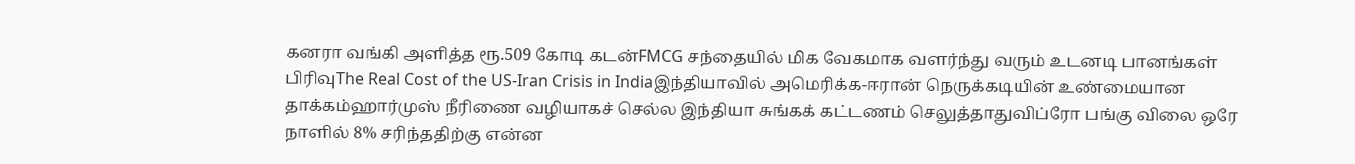கனரா வங்கி அளித்த ரூ.509 கோடி கடன்FMCG சந்தையில் மிக வேகமாக வளர்ந்து வரும் உடனடி பானங்கள் பிரிவுThe Real Cost of the US-Iran Crisis in Indiaஇந்தியாவில் அமெரிக்க-ஈரான் நெருக்கடியின் உண்மையான தாக்கம்ஹார்முஸ் நீரிணை வழியாகச் செல்ல இந்தியா சுங்கக் கட்டணம் செலுத்தாதுவிப்ரோ பங்கு விலை ஒரே நாளில் 8% சரிந்ததிற்கு என்ன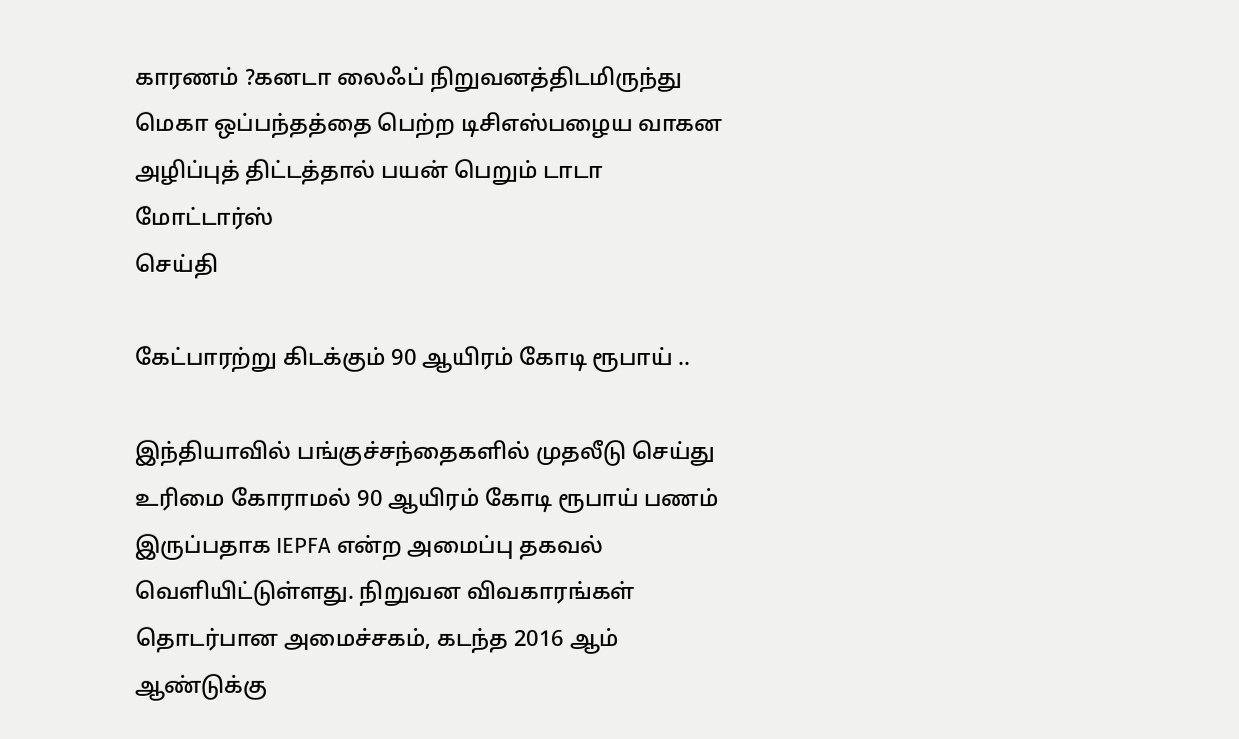காரணம் ?கனடா லைஃப் நிறுவனத்திடமிருந்து மெகா ஒப்பந்தத்தை பெற்ற டிசிஎஸ்பழைய வாகன அழிப்புத் திட்டத்தால் பயன் பெறும் டாடா மோட்டார்ஸ்
செய்தி

கேட்பாரற்று கிடக்கும் 90 ஆயிரம் கோடி ரூபாய் ..

இந்தியாவில் பங்குச்சந்தைகளில் முதலீடு செய்து உரிமை கோராமல் 90 ஆயிரம் கோடி ரூபாய் பணம் இருப்பதாக IEPFA என்ற அமைப்பு தகவல் வெளியிட்டுள்ளது. நிறுவன விவகாரங்கள் தொடர்பான அமைச்சகம், கடந்த 2016 ஆம் ஆண்டுக்கு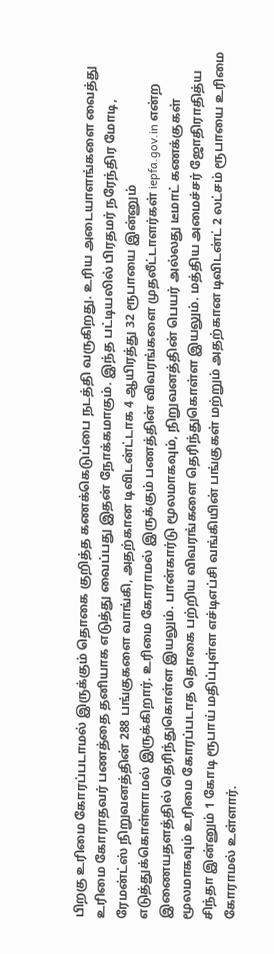பிறகு உரிமை கோரப்படாமல் இருக்கும் தொகை குறித்த கணக்கெடுப்பை நடத்தி வருகிறது. உரிய அடையாளங்களை வைத்து உரிமை கோராதவர் பணத்தை தனியாக எடுத்து வைப்பது இதன் நோக்கமாகும். இந்த பட்டியலில் பிரதமர் நரேந்திர மோடி, ரேமன்ட்ஸ் நிறுவனத்தின் 288 பங்குகளை வாங்கி, அதற்கான டிவிடன்ட்டாக 4 ஆயிரத்து 32 ரூபாயை இன்னும் எடுத்துக்கொள்ளாமல் இருக்கிறார். உரிமை கோராமல் இருக்கும் பணத்தின் விவரங்களை முதலீட்டாளர்கள் iepfa.gov.in என்ற இணையதளத்தில் தெரிந்துகொள்ள இயலும். பான்கார்டு மூலமாகவும், நிறுவனத்தின் பெயர் அல்லது டீமாட் கணக்குகள் மூலமாகவும் உரிமை கோரப்படாத தொகை பற்றிய விவரங்களை தெரிந்துகொள்ள இயலும். மத்திய அமைச்சர் ஜோதிராதித்ய சிந்தா இன்னும் 1 கோடி ரூபாய் மதிப்புள்ள எச்டிஎப்சி வங்கியின் பங்குகள் மற்றும் அதற்கான டிவிடன்ட் 2 லட்சம் ரூபாயை உரிமை கோராமல் உள்ளார்.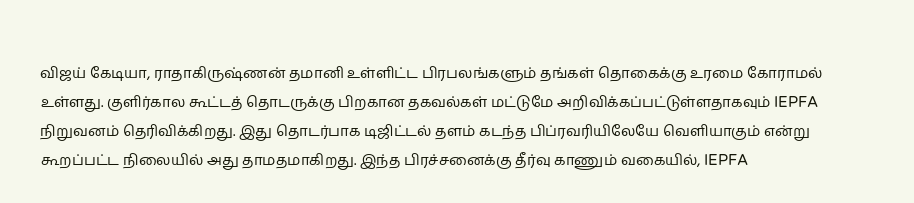விஜய் கேடியா, ராதாகிருஷ்ணன் தமானி உள்ளிட்ட பிரபலங்களும் தங்கள் தொகைக்கு உரமை கோராமல் உள்ளது. குளிர்கால கூட்டத் தொடருக்கு பிறகான தகவல்கள் மட்டுமே அறிவிக்கப்பட்டுள்ளதாகவும் IEPFA நிறுவனம் தெரிவிக்கிறது. இது தொடர்பாக டிஜிட்டல் தளம் கடந்த பிப்ரவரியிலேயே வெளியாகும் என்று கூறப்பட்ட நிலையில் அது தாமதமாகிறது. இந்த பிரச்சனைக்கு தீர்வு காணும் வகையில், IEPFA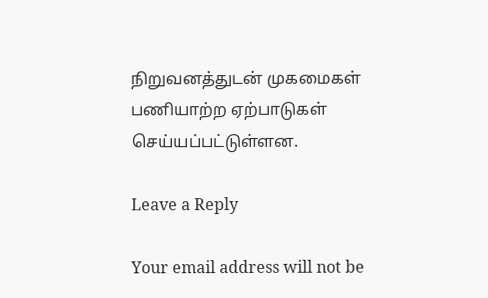நிறுவனத்துடன் முகமைகள் பணியாற்ற ஏற்பாடுகள் செய்யப்பட்டுள்ளன.

Leave a Reply

Your email address will not be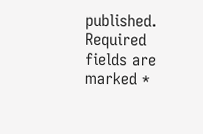published. Required fields are marked *